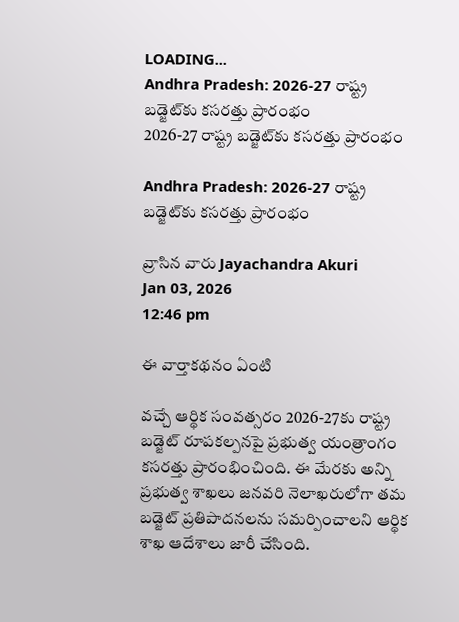LOADING...
Andhra Pradesh: 2026-27 రాష్ట్ర బడ్జెట్‌కు కసరత్తు ప్రారంభం
2026-27 రాష్ట్ర బడ్జెట్‌కు కసరత్తు ప్రారంభం

Andhra Pradesh: 2026-27 రాష్ట్ర బడ్జెట్‌కు కసరత్తు ప్రారంభం

వ్రాసిన వారు Jayachandra Akuri
Jan 03, 2026
12:46 pm

ఈ వార్తాకథనం ఏంటి

వచ్చే ఆర్థిక సంవత్సరం 2026-27కు రాష్ట్ర బడ్జెట్‌ రూపకల్పనపై ప్రభుత్వ యంత్రాంగం కసరత్తు ప్రారంభించింది. ఈ మేరకు అన్ని ప్రభుత్వ శాఖలు జనవరి నెలాఖరులోగా తమ బడ్జెట్‌ ప్రతిపాదనలను సమర్పించాలని ఆర్థిక శాఖ ఆదేశాలు జారీ చేసింది.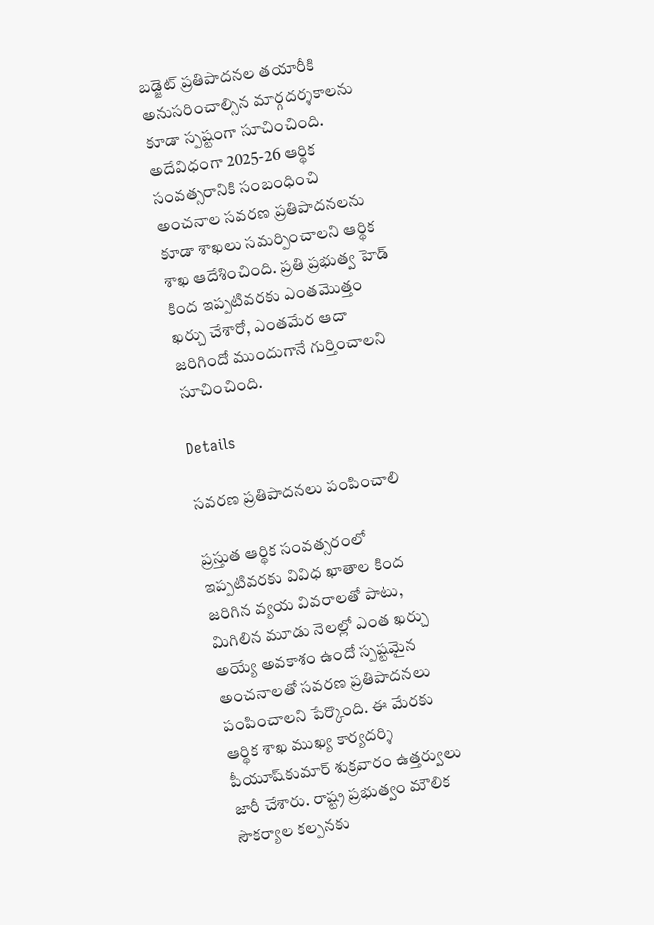బడ్జెట్‌ ప్రతిపాదనల తయారీకి అనుసరించాల్సిన మార్గదర్శకాలను కూడా స్పష్టంగా సూచించింది. అదేవిధంగా 2025-26 ఆర్థిక సంవత్సరానికి సంబంధించి అంచనాల సవరణ ప్రతిపాదనలను కూడా శాఖలు సమర్పించాలని ఆర్థిక శాఖ ఆదేశించింది. ప్రతి ప్రభుత్వ హెడ్‌ కింద ఇప్పటివరకు ఎంతమొత్తం ఖర్చు చేశారో, ఎంతమేర ఆదా జరిగిందో ముందుగానే గుర్తించాలని సూచించింది.

Details

సవరణ ప్రతిపాదనలు పంపించాలి

ప్రస్తుత ఆర్థిక సంవత్సరంలో ఇప్పటివరకు వివిధ ఖాతాల కింద జరిగిన వ్యయ వివరాలతో పాటు, మిగిలిన మూడు నెలల్లో ఎంత ఖర్చు అయ్యే అవకాశం ఉందో స్పష్టమైన అంచనాలతో సవరణ ప్రతిపాదనలు పంపించాలని పేర్కొంది. ఈ మేరకు ఆర్థిక శాఖ ముఖ్య కార్యదర్శి పీయూష్‌కుమార్‌ శుక్రవారం ఉత్తర్వులు జారీ చేశారు. రాష్ట్ర ప్రభుత్వం మౌలిక సౌకర్యాల కల్పనకు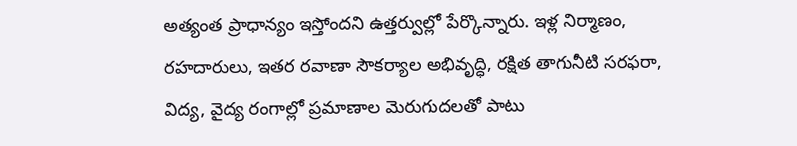అత్యంత ప్రాధాన్యం ఇస్తోందని ఉత్తర్వుల్లో పేర్కొన్నారు. ఇళ్ల నిర్మాణం, రహదారులు, ఇతర రవాణా సౌకర్యాల అభివృద్ధి, రక్షిత తాగునీటి సరఫరా, విద్య, వైద్య రంగాల్లో ప్రమాణాల మెరుగుదలతో పాటు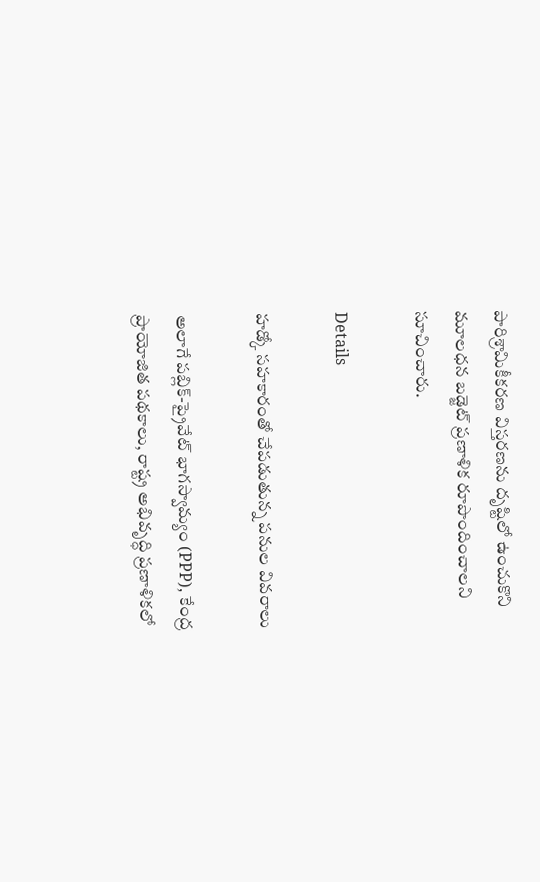పారిశ్రామికీకరణ విస్తరణను దృష్టిలో ఉంచుకొని మూలధన బడ్జెట్‌ ప్రణాళిక రూపొందించాలని సూచించారు.

Details

హడ్కో సహకారంతో చేపడుతున్న పనుల వివరాలు

అలాగే పబ్లిక్‌-ప్రైవేట్‌ భాగస్వామ్యం (PPP), కేంద్ర ప్రాయోజిత పథకాలు, రాష్ట్ర అభివృద్ధి ప్రణాళికలో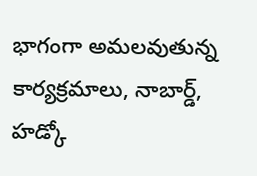భాగంగా అమలవుతున్న కార్యక్రమాలు, నాబార్డ్‌, హడ్కో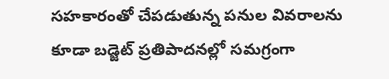సహకారంతో చేపడుతున్న పనుల వివరాలను కూడా బడ్జెట్‌ ప్రతిపాదనల్లో సమగ్రంగా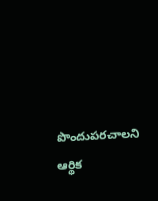పొందుపరచాలని ఆర్థిక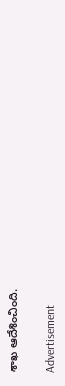శాఖ ఆదేశించింది.

Advertisement